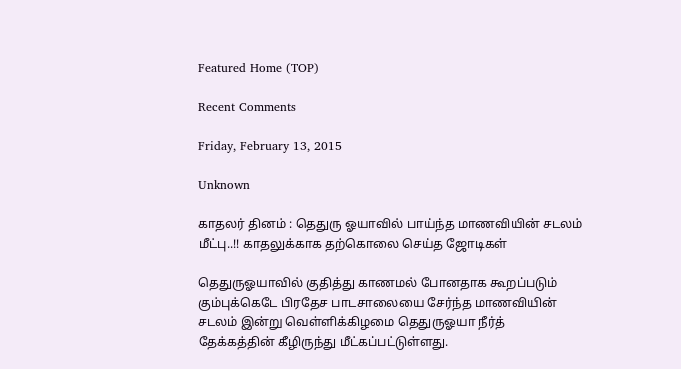Featured Home (TOP)

Recent Comments

Friday, February 13, 2015

Unknown

காதலர் தினம் : தெதுரு ஓயாவில் பாய்ந்த மாணவியின் சடலம் மீட்பு..!! காதலுக்காக தற்கொலை செய்த ஜோடிகள்

தெதுருஓயாவில் குதித்து காணமல் போனதாக கூறப்படும் கும்புக்கெடே பிரதேச பாடசாலையை சேர்ந்த மாணவியின் சடலம் இன்று வெள்ளிக்கிழமை தெதுருஓயா நீர்த் தேக்கத்தின் கீழிருந்து மீட்கப்பட்டுள்ளது.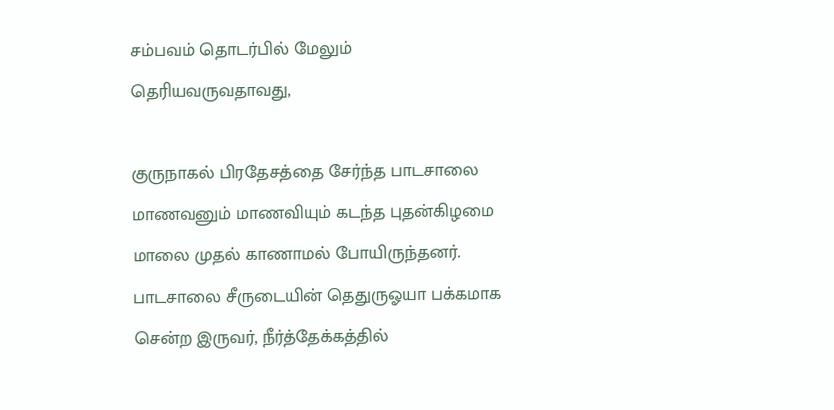சம்பவம் தொடர்பில் மேலும் தெரியவருவதாவது,

குருநாகல் பிரதேசத்தை சேர்ந்த பாடசாலை மாணவனும் மாணவியும் கடந்த புதன்கிழமை மாலை முதல் காணாமல் போயிருந்தனர்.
பாடசாலை சீருடையின் தெதுருஓயா பக்கமாக சென்ற இருவர், நீர்த்தேக்கத்தில்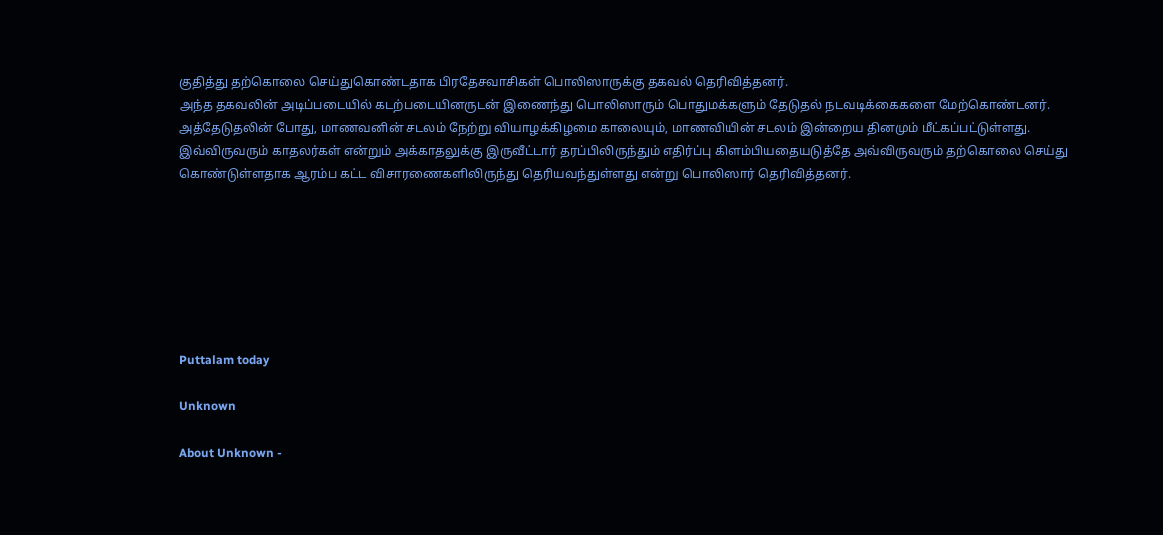குதித்து தற்கொலை செய்துகொண்டதாக பிரதேசவாசிகள் பொலிஸாருக்கு தகவல் தெரிவித்தனர்.
அந்த தகவலின் அடிப்படையில் கடற்படையினருடன் இணைந்து பொலிஸாரும் பொதுமக்களும் தேடுதல் நடவடிக்கைகளை மேற்கொண்டனர்.
அத்தேடுதலின் போது, மாணவனின் சடலம் நேற்று வியாழக்கிழமை காலையும், மாணவியின் சடலம் இன்றைய தினமும் மீட்கப்பட்டுள்ளது.
இவ்விருவரும் காதலர்கள் என்றும் அக்காதலுக்கு இருவீட்டார் தரப்பிலிருந்தும் எதிர்ப்பு கிளம்பியதையடுத்தே அவ்விருவரும் தற்கொலை செய்து கொண்டுள்ளதாக ஆரம்ப கட்ட விசாரணைகளிலிருந்து தெரியவந்துள்ளது என்று பொலிஸார் தெரிவித்தனர்.







Puttalam today

Unknown

About Unknown -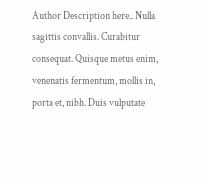Author Description here.. Nulla sagittis convallis. Curabitur consequat. Quisque metus enim, venenatis fermentum, mollis in, porta et, nibh. Duis vulputate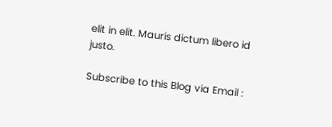elit in elit. Mauris dictum libero id justo.

Subscribe to this Blog via Email :